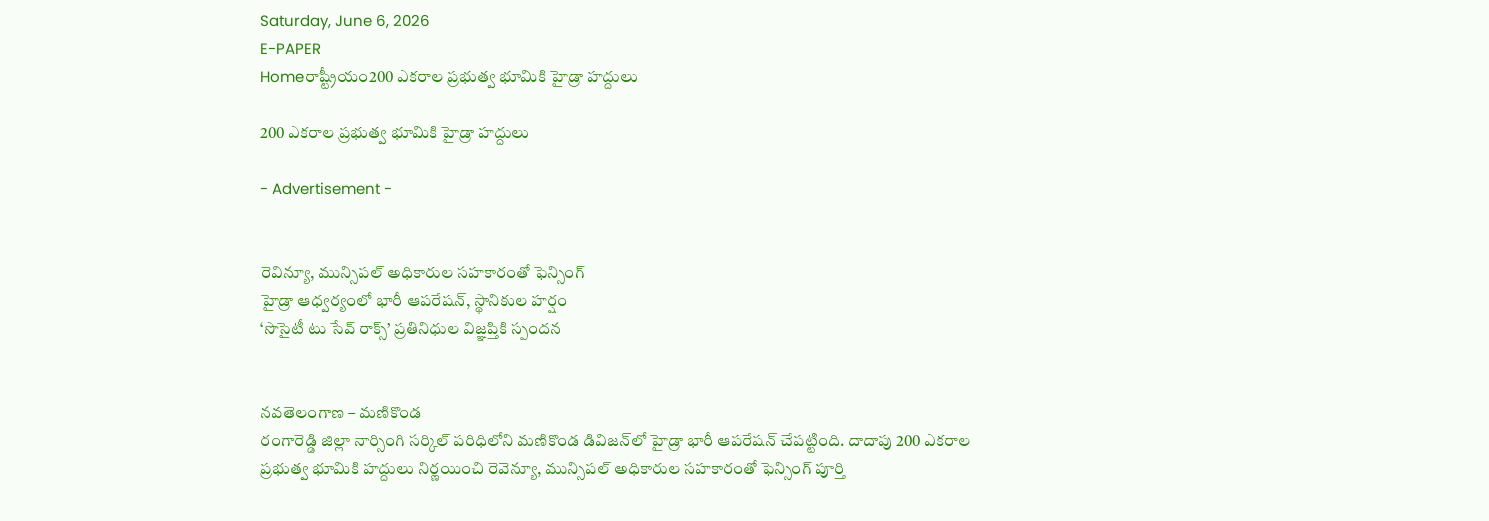Saturday, June 6, 2026
E-PAPER
Homeరాష్ట్రీయం200 ఎకరాల ప్రభుత్వ భూమికి హైడ్రా హద్దులు

200 ఎకరాల ప్రభుత్వ భూమికి హైడ్రా హద్దులు

- Advertisement -


రెవిన్యూ, మున్సిపల్ అధికారుల సహకారంతో ఫెన్సింగ్
హైడ్రా ఆధ్వర్యంలో భారీ ఆపరేషన్, స్థానికుల హర్షం
‘సొసైటీ టు సేవ్ రాక్స్’ ప్రతినిధుల విజ్ఞప్తికి స్పందన


నవతెలంగాణ – మణికొండ
రంగారెడ్డి జిల్లా నార్సింగి సర్కిల్ పరిధిలోని మణికొండ డివిజన్‌‌లో హైడ్రా భారీ ఆపరేషన్ చేపట్టింది. దాదాపు 200 ఎకరాల ప్రభుత్వ భూమికి హద్దులు నిర్ణయించి రెవెన్యూ, మున్సిపల్ అధికారుల సహకారంతో ఫెన్సింగ్ పూర్తి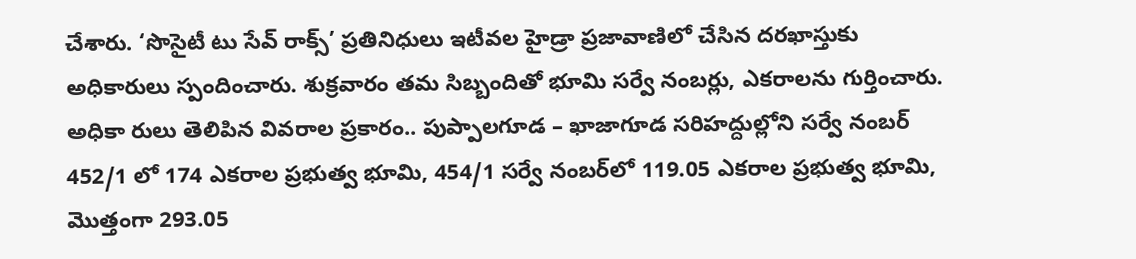చేశారు. ‘సొసైటీ టు సేవ్ రాక్స్’ ప్రతినిధులు ఇటీవల హైడ్రా ప్రజావాణిలో చేసిన దరఖాస్తుకు అధికారులు స్పందించారు. శుక్రవారం తమ సిబ్బందితో భూమి సర్వే నంబర్లు, ఎకరాలను గుర్తించారు. అధికా రులు తెలిపిన వివరాల ప్రకారం.. పుప్పాల‌గూడ‌ – ఖాజాగూడ స‌రిహ‌ద్దుల్లోని స‌ర్వే నంబర్‌ 452/1 లో 174 ఎక‌రాల ప్ర‌భుత్వ భూమి, 454/1 స‌ర్వే నంబ‌‌ర్‌లో 119.05 ఎక‌రాల ప్ర‌భుత్వ భూమి, మొత్తంగా 293.05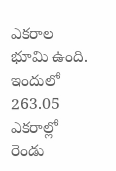ఎక‌రాల భూమి ఉంది. ఇందులో 263.05 ఎక‌రాల్లో రెండు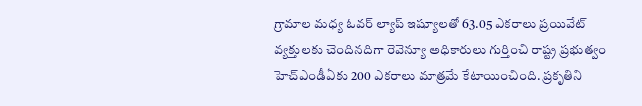గ్రామాల మ‌ధ్య ఓవ‌ర్‌ ల్యాప్ ఇష్యూల‌తో 63.05 ఎక‌రాలు ప్రయివేట్ వ్య‌క్తుల‌కు చెందిన‌దిగా రెవెన్యూ అధికారులు గుర్తించి రాష్ట్ర ప్ర‌భుత్వం హెచ్ఎండీఏకు 200 ఎక‌రాలు మాత్ర‌మే కేటాయించింది. ప్ర‌కృతిని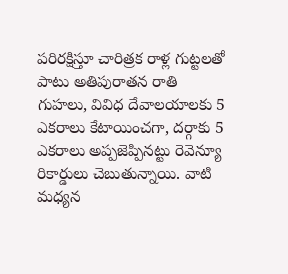ప‌రిర‌క్షిస్తూ చారిత్రక రాళ్ల గుట్ట‌ల‌తో పాటు అతిపురాతన రాతి గుహలు, వివిధ దేవాల‌యాల‌కు 5 ఎక‌రాలు కేటాయించ‌గా, ద‌ర్గాకు 5 ఎక‌రాలు అప్ప‌జెప్పిన‌ట్టు రెవెన్యూ రికార్డులు చెబుతున్నాయి. వాటి మ‌ధ్య‌న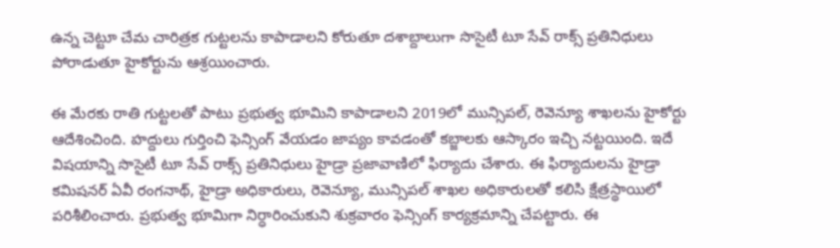ఉన్న చెట్టూ చేమ‌ చారిత్ర‌క గుట్ట‌ల‌ను కాపాడాల‌ని కోరుతూ ద‌శాబ్దాలుగా సొసైటీ టూ సేవ్ రాక్స్‌ ప్ర‌తినిధులు పోరాడుతూ హైకోర్టును ఆశ్ర‌యించారు.

ఈ మేర‌కు రాతి గుట్ట‌ల‌తో పాటు ప్ర‌భుత్వ భూమిని కాపాడాల‌ని 2019లో మున్సిప‌ల్‌, రెవెన్యూ శాఖ‌ల‌ను హైకోర్టు ఆదేశించింది. హ‌ద్దులు గుర్తించి ఫెన్సింగ్ వేయ‌డం జాప్యం కావ‌డంతో క‌బ్జాల‌కు ఆస్కారం ఇచ్చి న‌ట్ట‌యింది. ఇదే విష‌యాన్ని సొసైటీ టూ సేవ్ రాక్స్‌ ప్ర‌తినిధులు హైడ్రా ప్ర‌జావాణిలో ఫిర్యాదు చేశారు. ఈ ఫిర్యాదుల‌ను హైడ్రా క‌మిష‌న‌ర్ ఏవీ రంగ‌నాథ్, హైడ్రా అధికారులు, రెవెన్యూ, మున్సిప‌ల్ శాఖ‌ల అధికారులతో క‌లిసి క్షేత్ర‌స్థాయిలో ప‌రిశీలించారు. ప్ర‌భుత్వ భూమిగా నిర్ధారించుకుని శుక్ర‌వారం ఫెన్సింగ్ కార్య‌క్ర‌మాన్ని చేప‌ట్టారు. ఈ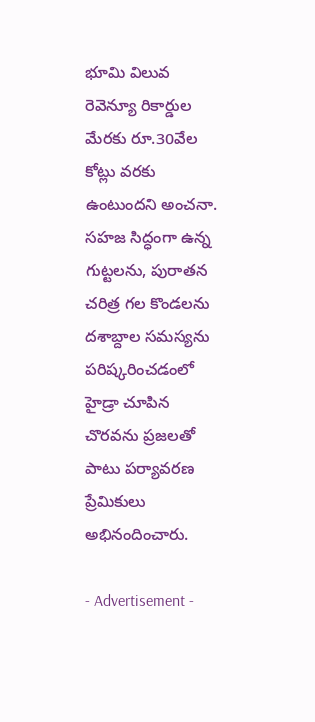భూమి విలువ‌ రెవెన్యూ రికార్డుల మేర‌కు రూ.30వేల కోట్లు వ‌ర‌కు ఉంటుంద‌ని అంచ‌నా. సహజ సిద్ధంగా ఉన్న గుట్టలను, పురాతన చరిత్ర గల కొండలను ద‌శాబ్దాల స‌మ‌స్య‌ను ప‌రిష్క‌రించ‌డంలో హైడ్రా చూపిన చొర‌వ‌ను ప్రజలతో పాటు పర్యావరణ ప్రేమికులు అభినందించారు.

- Advertisement -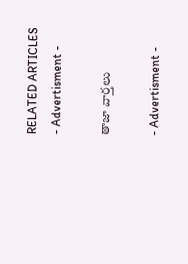RELATED ARTICLES
- Advertisment -

తాజా వార్తలు

- Advertisment -